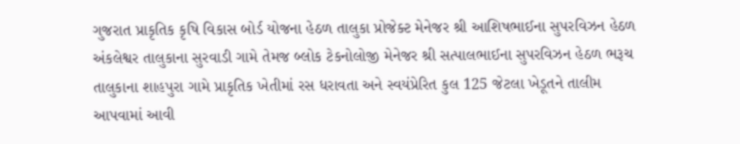ગુજરાત પ્રાકૃતિક કૃષિ વિકાસ બોર્ડ યોજના હેઠળ તાલુકા પ્રોજેક્ટ મેનેજર શ્રી આશિષભાઈના સુપરવિઝન હેઠળ અંકલેશ્વર તાલુકાના સુરવાડી ગામે તેમજ બ્લોક ટેકનોલોજી મેનેજર શ્રી સત્પાલભાઈના સુપરવિઝન હેઠળ ભરૂચ તાલુકાના શાહપુરા ગામે પ્રાકૃતિક ખેતીમાં રસ ધરાવતા અને સ્વયંપ્રેરિત કુલ 125 જેટલા ખેડૂતને તાલીમ આપવામાં આવી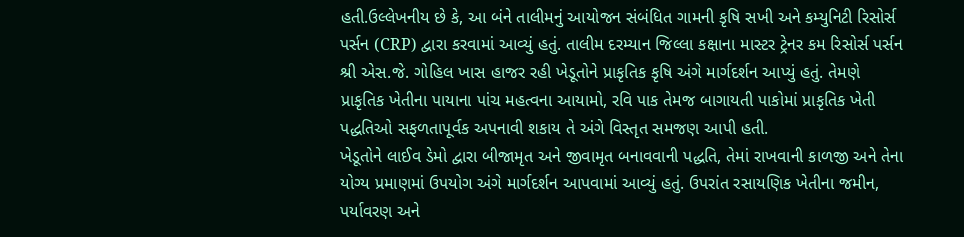હતી.ઉલ્લેખનીય છે કે, આ બંને તાલીમનું આયોજન સંબંધિત ગામની કૃષિ સખી અને કમ્યુનિટી રિસોર્સ પર્સન (CRP) દ્વારા કરવામાં આવ્યું હતું. તાલીમ દરમ્યાન જિલ્લા કક્ષાના માસ્ટર ટ્રેનર કમ રિસોર્સ પર્સન શ્રી એસ.જે. ગોહિલ ખાસ હાજર રહી ખેડૂતોને પ્રાકૃતિક કૃષિ અંગે માર્ગદર્શન આપ્યું હતું. તેમણે પ્રાકૃતિક ખેતીના પાયાના પાંચ મહત્વના આયામો, રવિ પાક તેમજ બાગાયતી પાકોમાં પ્રાકૃતિક ખેતી પદ્ધતિઓ સફળતાપૂર્વક અપનાવી શકાય તે અંગે વિસ્તૃત સમજણ આપી હતી.
ખેડૂતોને લાઈવ ડેમો દ્વારા બીજામૃત અને જીવામૃત બનાવવાની પદ્ધતિ, તેમાં રાખવાની કાળજી અને તેના યોગ્ય પ્રમાણમાં ઉપયોગ અંગે માર્ગદર્શન આપવામાં આવ્યું હતું. ઉપરાંત રસાયણિક ખેતીના જમીન, પર્યાવરણ અને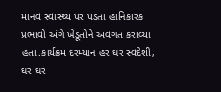માનવ સ્વાસ્થ્ય પર પડતા હાનિકારક પ્રભાવો અંગે ખેડૂતોને અવગત કરાવ્યા હતા.કાર્યક્રમ દરમ્યાન હર ઘર સ્વદેશી, ઘર ઘર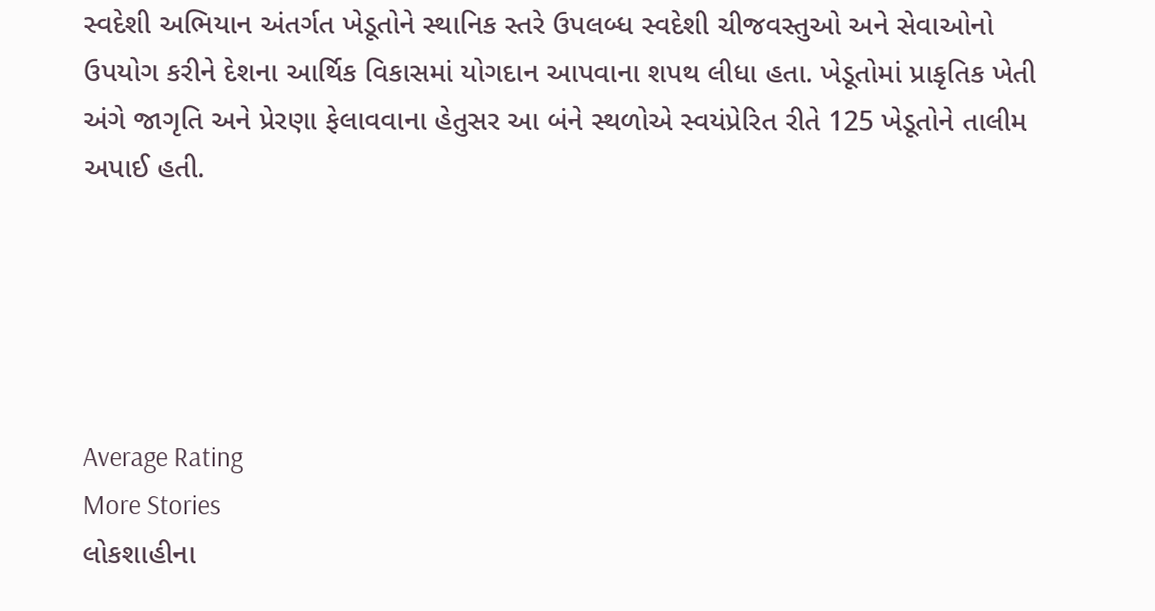સ્વદેશી અભિયાન અંતર્ગત ખેડૂતોને સ્થાનિક સ્તરે ઉપલબ્ધ સ્વદેશી ચીજવસ્તુઓ અને સેવાઓનો ઉપયોગ કરીને દેશના આર્થિક વિકાસમાં યોગદાન આપવાના શપથ લીધા હતા. ખેડૂતોમાં પ્રાકૃતિક ખેતી અંગે જાગૃતિ અને પ્રેરણા ફેલાવવાના હેતુસર આ બંને સ્થળોએ સ્વયંપ્રેરિત રીતે 125 ખેડૂતોને તાલીમ અપાઈ હતી.





Average Rating
More Stories
લોકશાહીના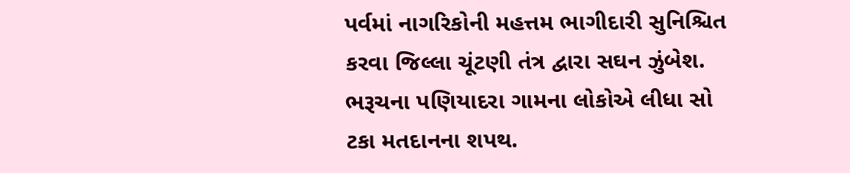પર્વમાં નાગરિકોની મહત્તમ ભાગીદારી સુનિશ્ચિત કરવા જિલ્લા ચૂંટણી તંત્ર દ્વારા સઘન ઝુંબેશ.
ભરૂચના પણિયાદરા ગામના લોકોએ લીધા સો ટકા મતદાનના શપથ.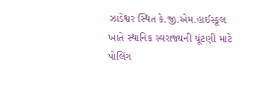ઝાડેશ્વર સ્થિત કે.જી.એમ.હાઈસ્કૂલ ખાતે સ્થાનિક સ્વરાજ્યની ચૂંટણી માટે પોલિંગ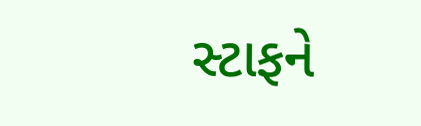સ્ટાફને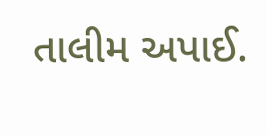તાલીમ અપાઈ.